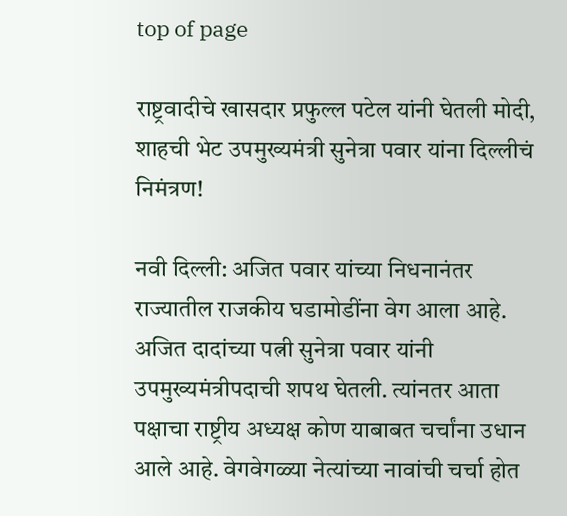top of page

राष्ट्रवादीचे खासदार प्रफुल्ल पटेल यांनी घेतली मोदी, शाहची भेट उपमुख्यमंत्री सुनेत्रा पवार यांना दिल्लीचं निमंत्रण!

नवी दिल्ली: अजित पवार यांच्या निधनानंतर राज्यातील राजकीय घडामोडींना वेग आला आहे. अजित दादांच्या पत्नी सुनेत्रा पवार यांनी उपमुख्यमंत्रीपदाची शपथ घेतली. त्यांनतर आता पक्षाचा राष्ट्रीय अध्यक्ष कोण याबाबत चर्चांना उधान आले आहे. वेगवेगळ्या नेत्यांच्या नावांची चर्चा होत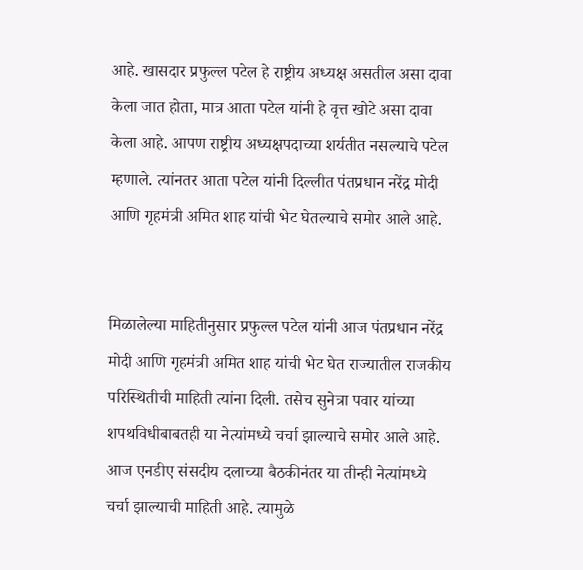आहे. खासदार प्रफुल्ल पटेल हे राष्ट्रीय अध्यक्ष असतील असा दावा केला जात होता, मात्र आता पटेल यांनी हे वृत्त खोटे असा दावा केला आहे. आपण राष्ट्रीय अध्यक्षपदाच्या शर्यतीत नसल्याचे पटेल म्हणाले. त्यांनतर आता पटेल यांनी दिल्लीत पंतप्रधान नरेंद्र मोदी आणि गृहमंत्री अमित शाह यांची भेट घेतल्याचे समोर आले आहे.


मिळालेल्या माहितीनुसार प्रफुल्ल पटेल यांनी आज पंतप्रधान नरेंद्र मोदी आणि गृहमंत्री अमित शाह यांची भेट घेत राज्यातील राजकीय परिस्थितीची माहिती त्यांना दिली. तसेच सुनेत्रा पवार यांच्या शपथविधीबाबतही या नेत्यांमध्ये चर्चा झाल्याचे समोर आले आहे. आज एनडीए संसदीय दलाच्या बैठकीनंतर या तीन्ही नेत्यांमध्ये चर्चा झाल्याची माहिती आहे. त्यामुळे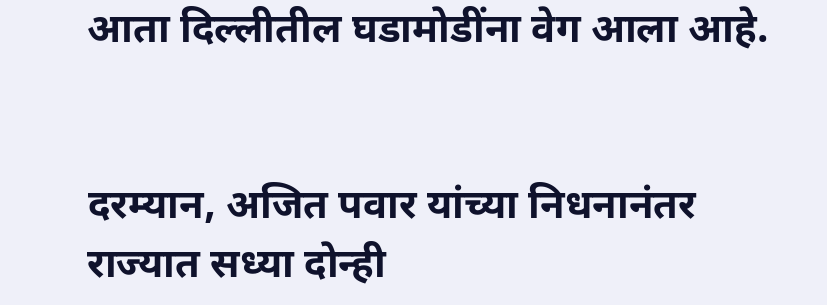आता दिल्लीतील घडामोडींना वेग आला आहे.


दरम्यान, अजित पवार यांच्या निधनानंतर राज्यात सध्या दोन्ही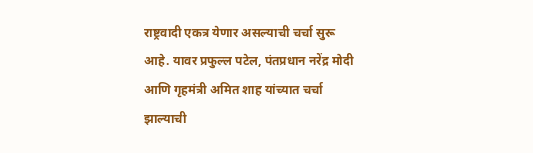राष्ट्रवादी एकत्र येणार असल्याची चर्चा सुरू आहे. यावर प्रफुल्ल पटेल, पंतप्रधान नरेंद्र मोदी आणि गृहमंत्री अमित शाह यांच्यात चर्चा झाल्याची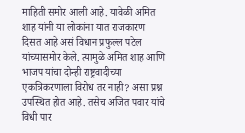माहिती समोर आली आहे. यावेळी अमित शाह यांनी या लोकांना यात राजकारण दिसत आहे असं विधान प्रफुल्ल पटेल यांच्यासमोर केले. त्यामुळे अमित शाह आणि भाजप यांचा दोन्ही राष्ट्रवादीच्या एकत्रिकरणाला विरोध तर नाही? असा प्रश्न उपस्थित होत आहे. तसेच अजित पवार यांचे विधी पार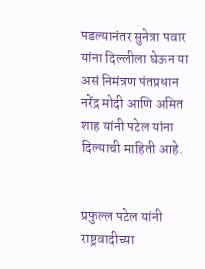पडल्यानंतर सुनेत्रा पवार यांना दिल्लीला घेऊन या असं निमंत्रण पंतप्रधान नरेंद्र मोदी आणि अमित शाह यांनी पटेल यांना दिल्याची माहिती आहे.


प्रफुल्ल पटेल यांनी राष्ट्रवादीच्या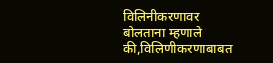विलिनीकरणावर बोलताना म्हणाले की,विलिणीकरणाबाबत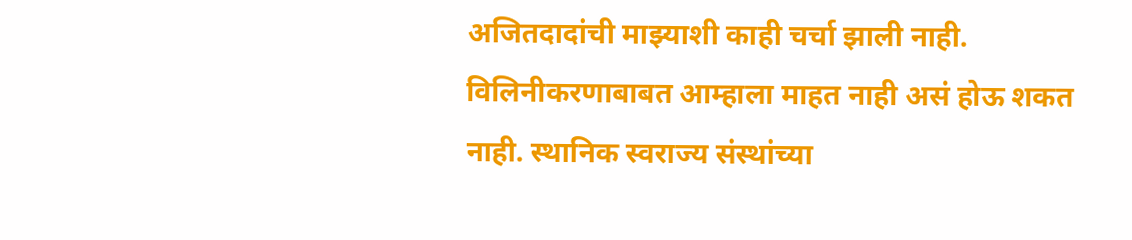अजितदादांची माझ्याशी काही चर्चा झाली नाही. विलिनीकरणाबाबत आम्हाला माहत नाही असं होऊ शकत नाही. स्थानिक स्वराज्य संस्थांच्या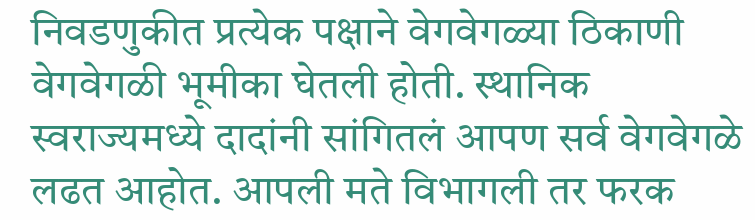निवडणुकीत प्रत्येक पक्षाने वेगवेगळ्या ठिकाणी वेगवेगळी भूमीका घेतली होती. स्थानिक स्वराज्यमध्ये दादांनी सांगितलं आपण सर्व वेगवेगळे लढत आहोत. आपली मते विभागली तर फरक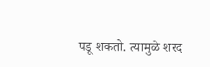पडू शकतो. त्यामुळे शरद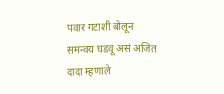पवार गटाशी बोलून समन्वय घडवू असं अजित दादा म्हणाले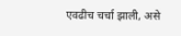एवढीच चर्चा झाली, असे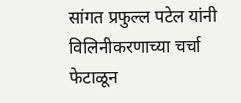सांगत प्रफुल्ल पटेल यांनी विलिनीकरणाच्या चर्चा फेटाळून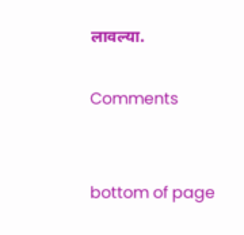लावल्या.

Comments


bottom of page